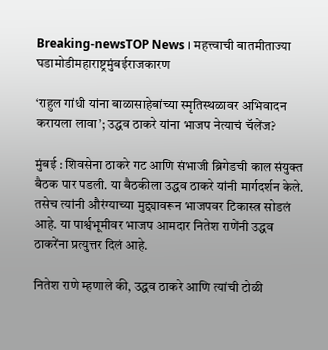Breaking-newsTOP News । महत्त्वाची बातमीताज्या घडामोडीमहाराष्ट्रमुंबईराजकारण

‘राहुल गांधी यांना बाळासाहेबांच्या स्मृतिस्थळावर अभिवादन करायला लावा’; उद्धव ठाकरे यांना भाजप नेत्याचं चॅलेंज?

मुंबई : शिवसेना ठाकरे गट आणि संभाजी ब्रिगेडची काल संयुक्त बैठक पार पडली. या बैठकीला उद्धव ठाकरे यांनी मार्गदर्शन केले. तसेच त्यांनी औरंग्याच्या मुद्द्यावरून भाजपवर टिकास्त्र सोडलं आहे. या पार्श्वभूमीवर भाजप आमदार नितेश राणेंनी उद्धव ठाकरेंना प्रत्युत्तर दिलं आहे.

नितेश राणे म्हणाले की, उद्धव ठाकरे आणि त्यांची टोळी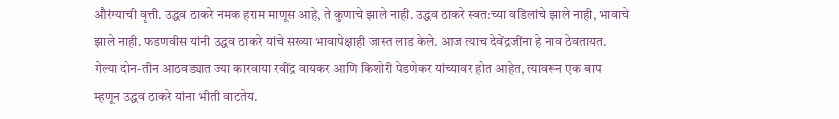औरंग्याची वृत्ती. उद्धव ठाकरे नमक हराम माणूस आहे, ते कुणाचे झाले नाही. उद्धव ठाकरे स्वत:च्या वडिलांचे झाले नाही, भावाचे झाले नाही. फडणवीस यांनी उद्धव ठाकरे यांचे सख्या भावापेक्षाही जास्त लाड केले. आज त्याच देवेंद्रजींना हे नाव ठेवतायत. गेल्या दोन-तीन आठवड्यात ज्या कारवाया रवींद्र वायकर आणि किशोरी पेडणेकर यांच्यावर होत आहेत, त्यावरून एक बाप म्हणून उद्धव ठाकरे यांना भीती वाटतेय.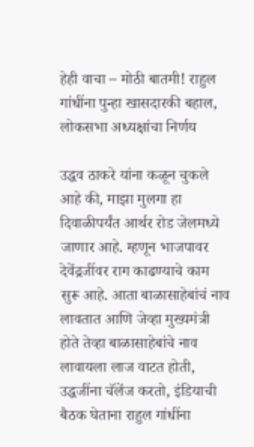हेही वाचा – मोठी बातमी! राहुल गांधींना पुन्हा खासदारकी बहाल, लोकसभा अध्यक्षांचा निर्णय

उद्धव ठाकरे यांना कळून चुकले आहे की, माझा मुलगा हा दिवाळीपर्यंत आर्थर रोड जेलमध्ये जाणार आहे. म्हणून भाजपावर देवेंद्रजींवर राग काढण्याचे काम सुरू आहे. आता बाळासाहेबांचं नाव लावतात आणि जेव्हा मुख्यमंत्री होते तेव्हा बाळासाहेबांचे नाव लावायला लाज वाटत होती, उद्धजींना चॅलेंज करतो, इंडियाची बैठक घेताना राहुल गांधींना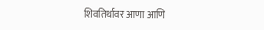शिवतिर्थावर आणा आणि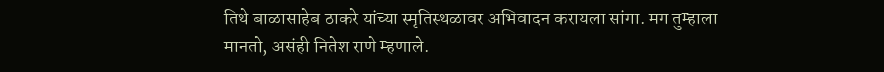तिथे बाळासाहेब ठाकरे यांच्या स्मृतिस्थळावर अभिवादन करायला सांगा. मग तुम्हाला मानतो, असंही नितेश राणे म्हणाले.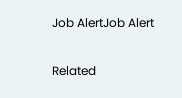Job AlertJob Alert

Related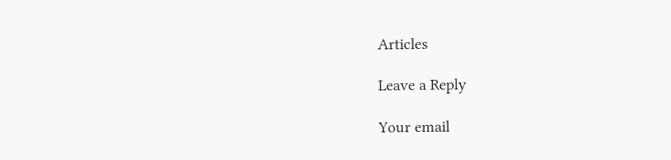Articles

Leave a Reply

Your email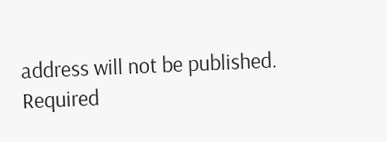address will not be published. Required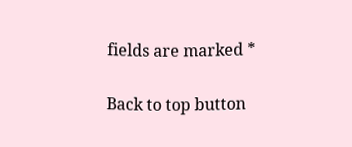fields are marked *

Back to top button